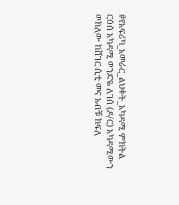#የአፍሪካ_አመራር_ልህቀት_አካዳሚ ምክትል ርዕሰ አካዳሚ ወንድዬ ለገሰ (ዶ/ር) አካዳሚውን ወክለው ከሸገር ሲቲ መና አብቹ ክፍለ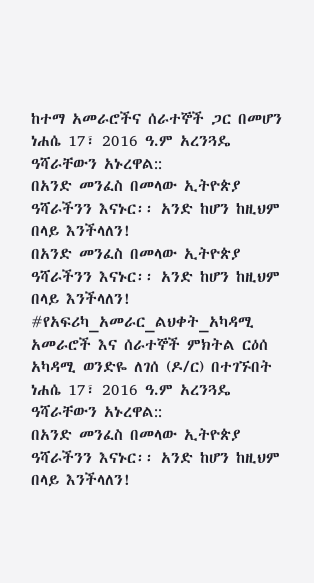ከተማ አመራሮችና ሰራተኞች ጋር በመሆን ነሐሴ 17፣ 2016 ዓ.ም አረንጓዴ ዓሻራቸውን አኑረዋል::
በአንድ መንፈስ በመላው ኢትዮጵያ ዓሻራችንን እናኑር፡፡ አንድ ከሆን ከዚህም በላይ እንችላለን!
በአንድ መንፈስ በመላው ኢትዮጵያ ዓሻራችንን እናኑር፡፡ አንድ ከሆን ከዚህም በላይ እንችላለን!
#የአፍሪካ_አመራር_ልህቀት_አካዳሚ አመራሮች እና ሰራተኞች ምክትል ርዕሰ አካዳሚ ወንድዬ ለገሰ (ዶ/ር) በተገኙበት ነሐሴ 17፣ 2016 ዓ.ም አረንጓዴ ዓሻራቸውን አኑረዋል::
በአንድ መንፈስ በመላው ኢትዮጵያ ዓሻራችንን እናኑር፡፡ አንድ ከሆን ከዚህም በላይ እንችላለን!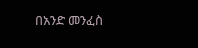በአንድ መንፈስ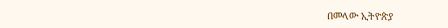በመላው ኢትዮጵያ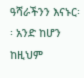ዓሻራችንን እናኑር፡፡ አንድ ከሆን ከዚህም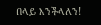በላይ እንችላለን!